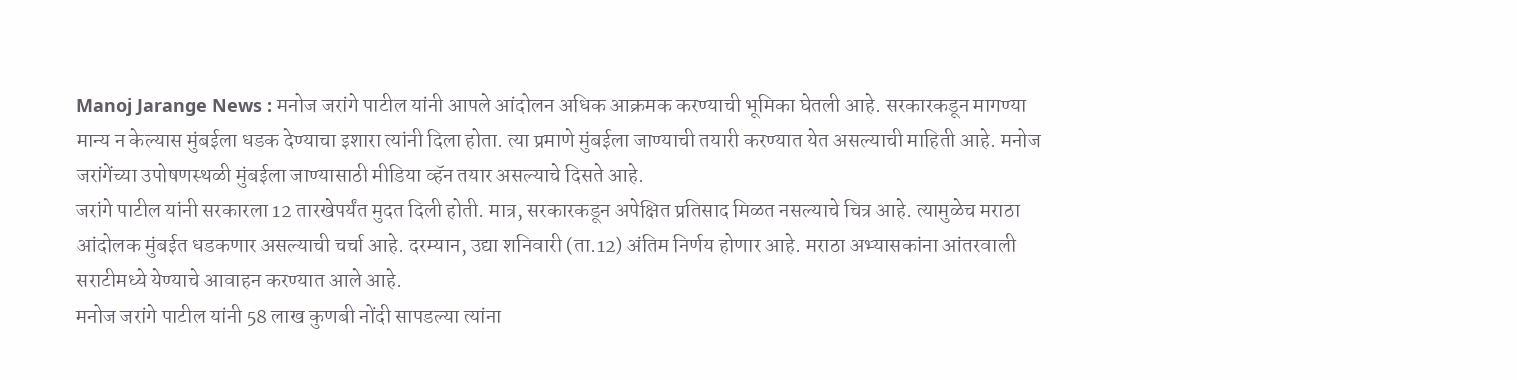Manoj Jarange News : मनोज जरांगे पाटील यांनी आपले आंदोलन अधिक आक्रमक करण्याची भूमिका घेतली आहे. सरकारकडून मागण्या मान्य न केल्यास मुंबईला धडक देण्याचा इशारा त्यांनी दिला होता. त्या प्रमाणे मुंबईला जाण्याची तयारी करण्यात येत असल्याची माहिती आहे. मनोज जरांगेंच्या उपोषणस्थळी मुंबईला जाण्यासाठी मीडिया व्हॅन तयार असल्याचे दिसते आहे.
जरांगे पाटील यांनी सरकारला 12 तारखेपर्यंत मुदत दिली होती. मात्र, सरकारकडून अपेक्षित प्रतिसाद मिळत नसल्याचे चित्र आहे. त्यामुळेच मराठा आंदोलक मुंबईत धडकणार असल्याची चर्चा आहे. दरम्यान, उद्या शनिवारी (ता.12) अंतिम निर्णय होणार आहे. मराठा अभ्यासकांना आंतरवाली सराटीमध्ये येण्याचे आवाहन करण्यात आले आहे.
मनोज जरांगे पाटील यांनी 58 लाख कुणबी नोंदी सापडल्या त्यांना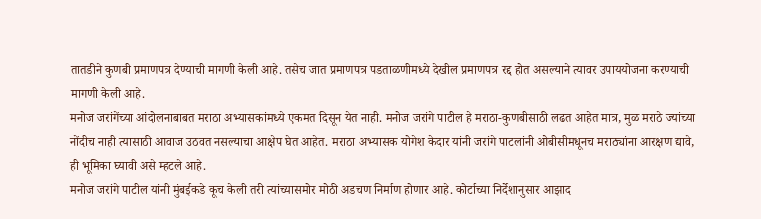तातडीने कुणबी प्रमाणपत्र देण्याची मागणी केली आहे. तसेच जात प्रमाणपत्र पडताळणीमध्ये देखील प्रमाणपत्र रद्द होत असल्याने त्यावर उपाययोजना करण्याची मागणी केली आहे.
मनोज जरांगेंच्या आंदोलनाबाबत मराठा अभ्यासकांमध्ये एकमत दिसून येत नाही. मनोज जरांगे पाटील हे मराठा-कुणबीसाठी लढत आहेत मात्र, मुळ मराठे ज्यांच्या नोंदीच नाही त्यासाठी आवाज उठवत नसल्याचा आक्षेप घेत आहेत. मराठा अभ्यासक योगेश केदार यांनी जरांगे पाटलांनी ओबीसीमधूनच मराठ्यांना आरक्षण द्यावे, ही भूमिका घ्यावी असे म्हटले आहे.
मनोज जरांगे पाटील यांनी मुंबईकडे कूच केली तरी त्यांच्यासमोर मोठी अडचण निर्माण होणार आहे. कोर्टाच्या निर्देशानुसार आझाद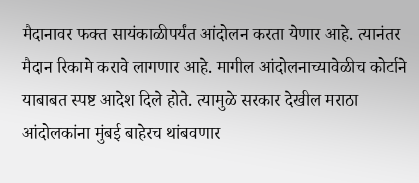मैदानावर फक्त सायंकाळीपर्यंत आंदोलन करता येणार आहे. त्यानंतर मैदान रिकामे करावे लागणार आहे. मागील आंदोलनाच्यावेळीच कोर्टाने याबाबत स्पष्ट आदेश दिले होते. त्यामुळे सरकार देखील मराठा आंदोलकांना मुंबई बाहेरच थांबवणार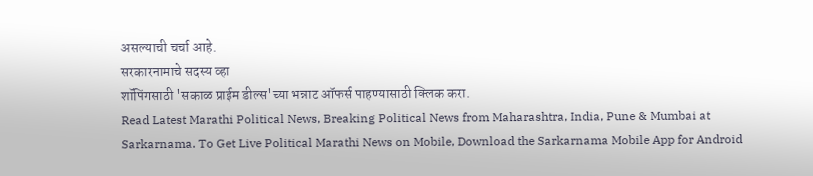असल्याची चर्चा आहे.
सरकारनामाचे सदस्य व्हा
शॉपिंगसाठी 'सकाळ प्राईम डील्स'च्या भन्नाट ऑफर्स पाहण्यासाठी क्लिक करा.
Read Latest Marathi Political News, Breaking Political News from Maharashtra, India, Pune & Mumbai at Sarkarnama. To Get Live Political Marathi News on Mobile, Download the Sarkarnama Mobile App for Android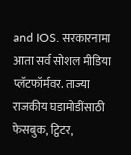and IOS. सरकारनामा आता सर्व सोशल मीडिया प्लॅटफॉर्मवर. ताज्या राजकीय घडामोडींसाठी फेसबुक, ट्विटर,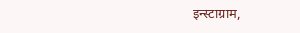इन्स्टाग्राम,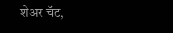शेअर चॅट,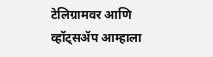टेलिग्रामवर आणि व्हॉट्सॲप आम्हाला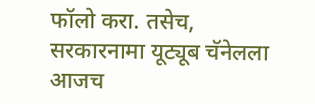फॉलो करा. तसेच, सरकारनामा यूट्यूब चॅनेलला आजच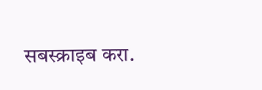सबस्क्राइब करा.